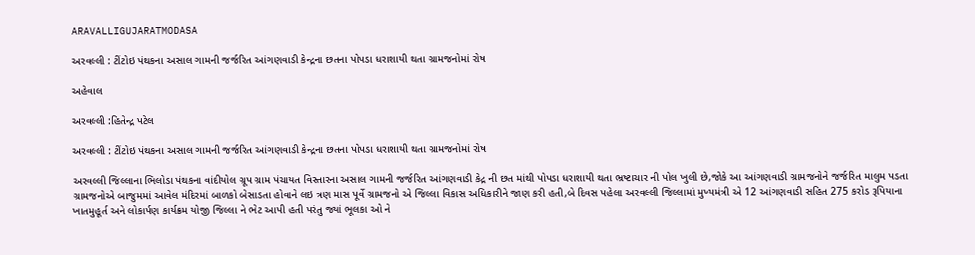ARAVALLIGUJARATMODASA

અરવલ્લી : ટીંટોઇ પંથકના અસાલ ગામની જર્જરિત આંગણવાડી કેન્દ્રના છતના પોપડા ધરાશાયી થતા ગ્રામજનોમાં રોષ

અહેવાલ

અરવલ્લી :હિતેન્દ્ર પટેલ

અરવલ્લી : ટીંટોઇ પંથકના અસાલ ગામની જર્જરિત આંગણવાડી કેન્દ્રના છતના પોપડા ધરાશાયી થતા ગ્રામજનોમાં રોષ

અરવલ્લી જિલ્લાના ભિલોડા પંથકના વાંદીયોલ ગ્રૂપ ગ્રામ પંચાયત વિસ્તારના અસાલ ગામની જર્જરિત આંગણવાડી કેદ્ર ની છત માંથી પોપડા ધરાશાયી થતા ભ્રષ્ટાચાર ની પોલ ખુલી છે,જોકે આ આંગણવાડી ગ્રામજનોને જર્જરિત માલુમ પડતા ગ્રામજનોએ બાજુમમાં આવેલ મંદિરમાં બાળકો બેસાડતા હોવાને લઇ ત્રણ માસ પૂર્વે ગ્રામજનો એ જિલ્લા વિકાસ અધિકારીને જાણ કરી હતી,બે દિવસ પહેલા અરવલ્લી જિલ્લામાં મુખ્યમંત્રી એ 12 આંગણવાડી સહિત 275 કરોડ રૂપિયાના ખાતમુહૂર્ત અને લોકાર્પણ કાર્યક્રમ યોજી જિલ્લા ને ભેટ આપી હતી પરંતુ જ્યાં ભૂલકા ઓ ને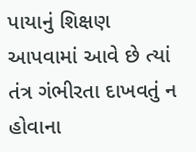પાયાનું શિક્ષણ આપવામાં આવે છે ત્યાં તંત્ર ગંભીરતા દાખવતું ન હોવાના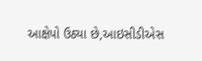આક્ષેપો ઉઠ્યા છે,આઇસીડીએસ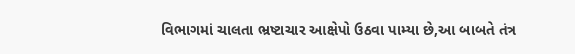વિભાગમાં ચાલતા ભ્રષ્ટાચાર આક્ષેપો ઉઠવા પામ્યા છે,આ બાબતે તંત્ર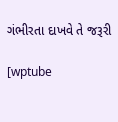ગંભીરતા દાખવે તે જરૂરી

[wptube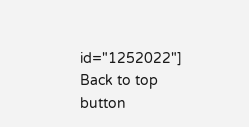id="1252022"]
Back to top button